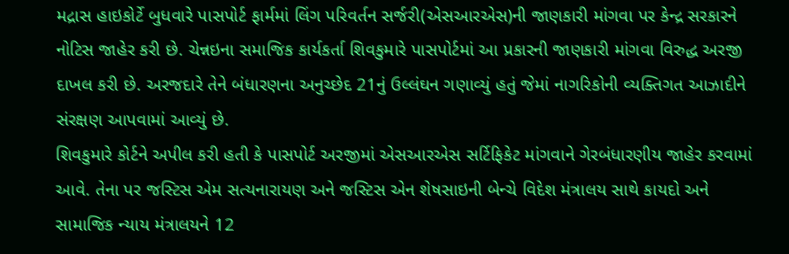મદ્રાસ હાઇકોર્ટે બુધવારે પાસપોર્ટ ફાર્મમાં લિંગ પરિવર્તન સર્જરી(એસઆરએસ)ની જાણકારી માંગવા પર કેન્દ્ર સરકારને નોટિસ જાહેર કરી છે. ચેન્નઇના સમાજિક કાર્યકર્તા શિવકુમારે પાસપોર્ટમાં આ પ્રકારની જાણકારી માંગવા વિરુદ્ધ અરજી દાખલ કરી છે. અરજદારે તેને બંધારણના અનુચ્છેદ 21નું ઉલ્લંઘન ગણાવ્યું હતું જેમાં નાગરિકોની વ્યક્તિગત આઝાદીને સંરક્ષણ આપવામાં આવ્યું છે.
શિવકુમારે કોર્ટને અપીલ કરી હતી કે પાસપોર્ટ અરજીમાં એસઆરએસ સર્ટિફિકેટ માંગવાને ગેરબંધારણીય જાહેર કરવામાં આવે. તેના પર જસ્ટિસ એમ સત્યનારાયણ અને જસ્ટિસ એન શેષસાઇની બેન્ચે વિદેશ મંત્રાલય સાથે કાયદો અને સામાજિક ન્યાય મંત્રાલયને 12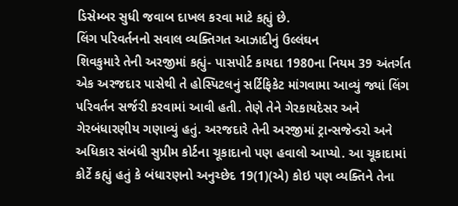ડિસેમ્બર સુધી જવાબ દાખલ કરવા માટે કહ્યું છે.
લિંગ પરિવર્તનનો સવાલ વ્યક્તિગત આઝાદીનું ઉલ્લંઘન
શિવકુમારે તેની અરજીમાં કહ્યું- પાસપોર્ટ કાયદા 1980ના નિયમ 39 અંતર્ગત એક અરજદાર પાસેથી તે હોસ્પિટલનું સર્ટિફિકેટ માંગવામા આવ્યું જ્યાં લિંગ પરિવર્તન સર્જરી કરવામાં આવી હતી. તેણે તેને ગેરકાયદેસર અને ગેરબંધારણીય ગણાવ્યું હતું. અરજદારે તેની અરજીમાં ટ્રાન્સજેન્ડરો અને અધિકાર સંબંધી સુપ્રીમ કોર્ટના ચૂકાદાનો પણ હવાલો આપ્યો. આ ચૂકાદામાં કોર્ટે કહ્યું હતું કે બંધારણનો અનુચ્છેદ 19(1)(એ) કોઇ પણ વ્યક્તિને તેના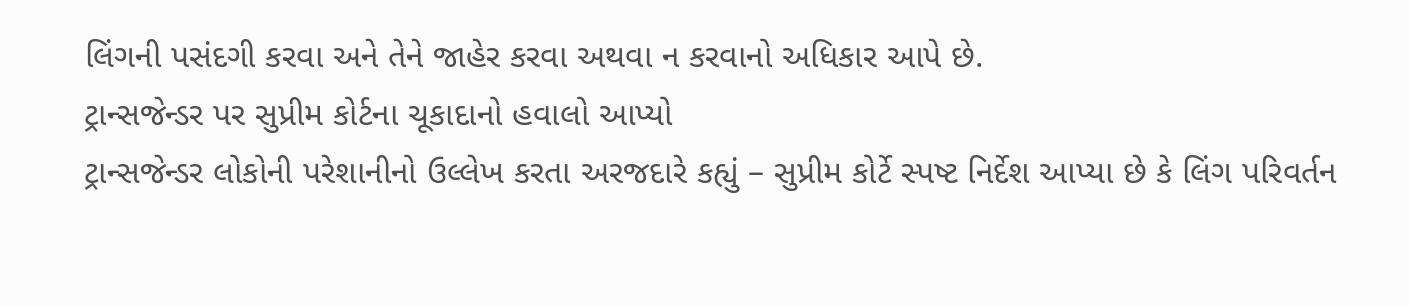લિંગની પસંદગી કરવા અને તેને જાહેર કરવા અથવા ન કરવાનો અધિકાર આપે છે.
ટ્રાન્સજેન્ડર પર સુપ્રીમ કોર્ટના ચૂકાદાનો હવાલો આપ્યો
ટ્રાન્સજેન્ડર લોકોની પરેશાનીનો ઉલ્લેખ કરતા અરજદારે કહ્યું – સુપ્રીમ કોર્ટે સ્પષ્ટ નિર્દેશ આપ્યા છે કે લિંગ પરિવર્તન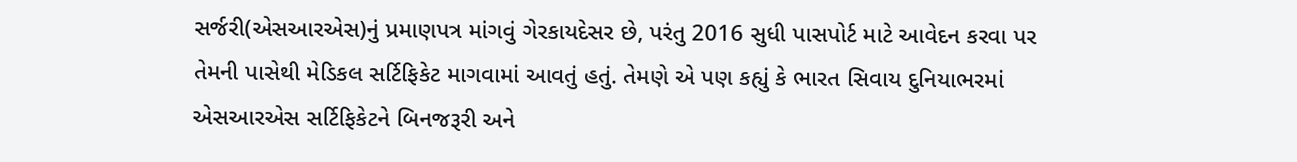સર્જરી(એસઆરએસ)નું પ્રમાણપત્ર માંગવું ગેરકાયદેસર છે, પરંતુ 2016 સુધી પાસપોર્ટ માટે આવેદન કરવા પર તેમની પાસેથી મેડિકલ સર્ટિફિકેટ માગવામાં આવતું હતું. તેમણે એ પણ કહ્યું કે ભારત સિવાય દુનિયાભરમાં એસઆરએસ સર્ટિફિકેટને બિનજરૂરી અને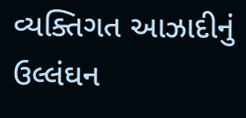વ્યક્તિગત આઝાદીનું ઉલ્લંઘન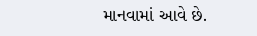માનવામાં આવે છે.